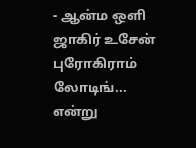- ஆன்ம ஒளி ஜாகிர் உசேன் புரோகிராம் லோடிங்... என்று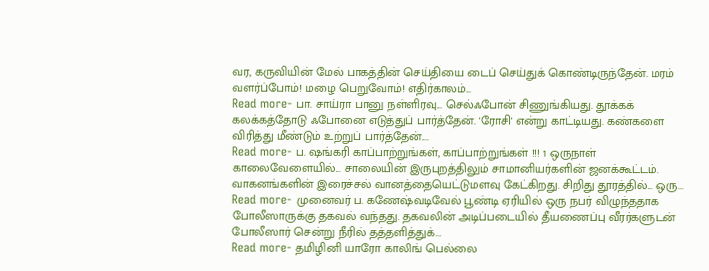வர, கருவியின் மேல் பாகத்தின் செய்தியை டைப் செய்துக் கொண்டிருந்தேன். மரம் வளர்ப்போம்! மழை பெறுவோம்! எதிர்காலம்...
Read more- பா. சாய்ரா பானு நள்ளிரவு... செல்ஃபோன் சிணுங்கியது. தூக்கக் கலக்கத்தோடு ஃபோனை எடுத்துப் பார்த்தேன். 'ரோசி' என்று காட்டியது. கண்களை விரித்து மீண்டும் உற்றுப் பார்த்தேன்....
Read more- ப. ஷங்கரி காப்பாற்றுங்கள், காப்பாற்றுங்கள் !!! 1 ஒருநாள் காலைவேளையில்... சாலையின் இருபுறத்திலும் சாமானியர்களின் ஜனக்கூட்டம். வாகனங்களின் இரைச்சல் வானத்தையெட்டுமளவு கேட்கிறது. சிறிது தூரத்தில்... ஒரு...
Read more- முனைவர் ப. கணேஷ்வடிவேல் பூண்டி ஏரியில் ஒரு நபர் விழுந்ததாக போலீஸாருக்கு தகவல் வந்தது. தகவலின் அடிப்படையில் தீயணைப்பு வீரர்களுடன் போலீஸார் சென்று நீரில் தத்தளித்துக்...
Read more- தமிழினி யாரோ காலிங் பெல்லை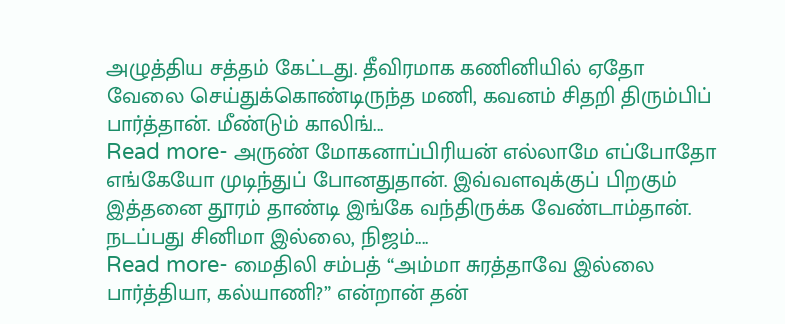அழுத்திய சத்தம் கேட்டது. தீவிரமாக கணினியில் ஏதோ வேலை செய்துக்கொண்டிருந்த மணி, கவனம் சிதறி திரும்பிப் பார்த்தான். மீண்டும் காலிங்...
Read more- அருண் மோகனாப்பிரியன் எல்லாமே எப்போதோ எங்கேயோ முடிந்துப் போனதுதான். இவ்வளவுக்குப் பிறகும் இத்தனை தூரம் தாண்டி இங்கே வந்திருக்க வேண்டாம்தான். நடப்பது சினிமா இல்லை, நிஜம்....
Read more- மைதிலி சம்பத் “அம்மா சுரத்தாவே இல்லை பார்த்தியா, கல்யாணி?” என்றான் தன்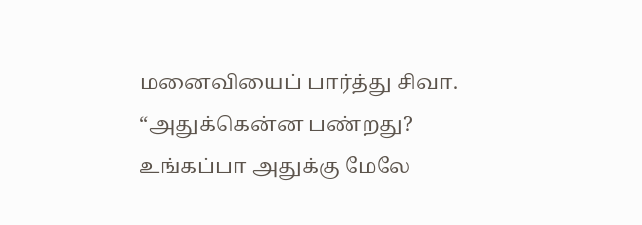மனைவியைப் பார்த்து சிவா. “அதுக்கென்ன பண்றது? உங்கப்பா அதுக்கு மேலே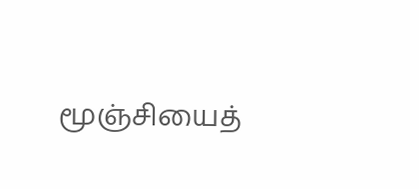மூஞ்சியைத்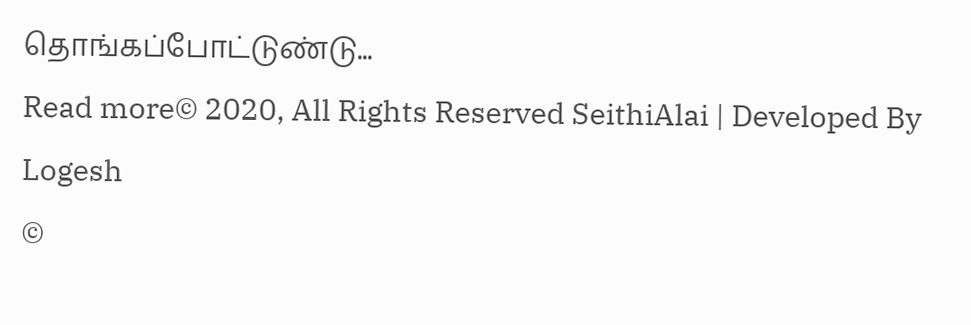தொங்கப்போட்டுண்டு...
Read more© 2020, All Rights Reserved SeithiAlai | Developed By Logesh
©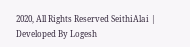2020, All Rights Reserved SeithiAlai | Developed By Logesh